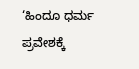‘ಹಿಂದೂ ಧರ್ಮ ಪ್ರವೇಶಕ್ಕೆ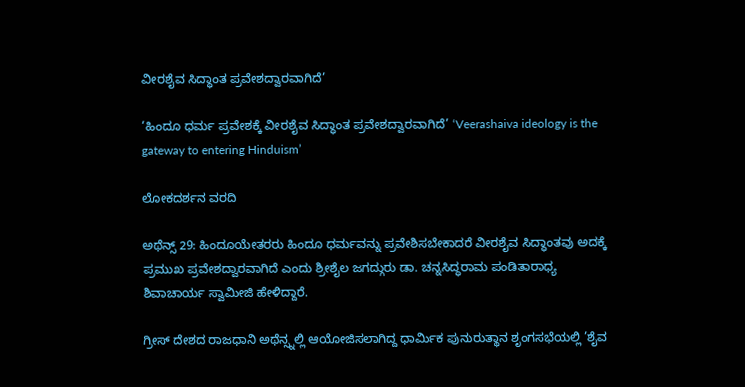ವೀರಶೈವ ಸಿದ್ಧಾಂತ ಪ್ರವೇಶದ್ವಾರವಾಗಿದೆ’

‘ಹಿಂದೂ ಧರ್ಮ ಪ್ರವೇಶಕ್ಕೆ ವೀರಶೈವ ಸಿದ್ಧಾಂತ ಪ್ರವೇಶದ್ವಾರವಾಗಿದೆ’ ‘Veerashaiva ideology is the gateway to entering Hinduism’

ಲೋಕದರ್ಶನ ವರದಿ

ಅಥೆನ್ಸ್‌ 29: ಹಿಂದೂಯೇತರರು ಹಿಂದೂ ಧರ್ಮವನ್ನು ಪ್ರವೇಶಿಸಬೇಕಾದರೆ ವೀರಶೈವ ಸಿದ್ಧಾಂತವು ಅದಕ್ಕೆ ಪ್ರಮುಖ ಪ್ರವೇಶದ್ವಾರವಾಗಿದೆ ಎಂದು ಶ್ರೀಶೈಲ ಜಗದ್ಗುರು ಡಾ. ಚನ್ನಸಿದ್ಧರಾಮ ಪಂಡಿತಾರಾಧ್ಯ ಶಿವಾಚಾರ್ಯ ಸ್ವಾಮೀಜಿ ಹೇಳಿದ್ದಾರೆ.

ಗ್ರೀಸ್ ದೇಶದ ರಾಜಧಾನಿ ಅಥೆನ್ಸ್ನಲ್ಲಿ ಆಯೋಜಿಸಲಾಗಿದ್ದ ಧಾರ್ಮಿಕ ಪುನುರುತ್ಥಾನ ಶೃಂಗಸಭೆಯಲ್ಲಿ ’ಶೈವ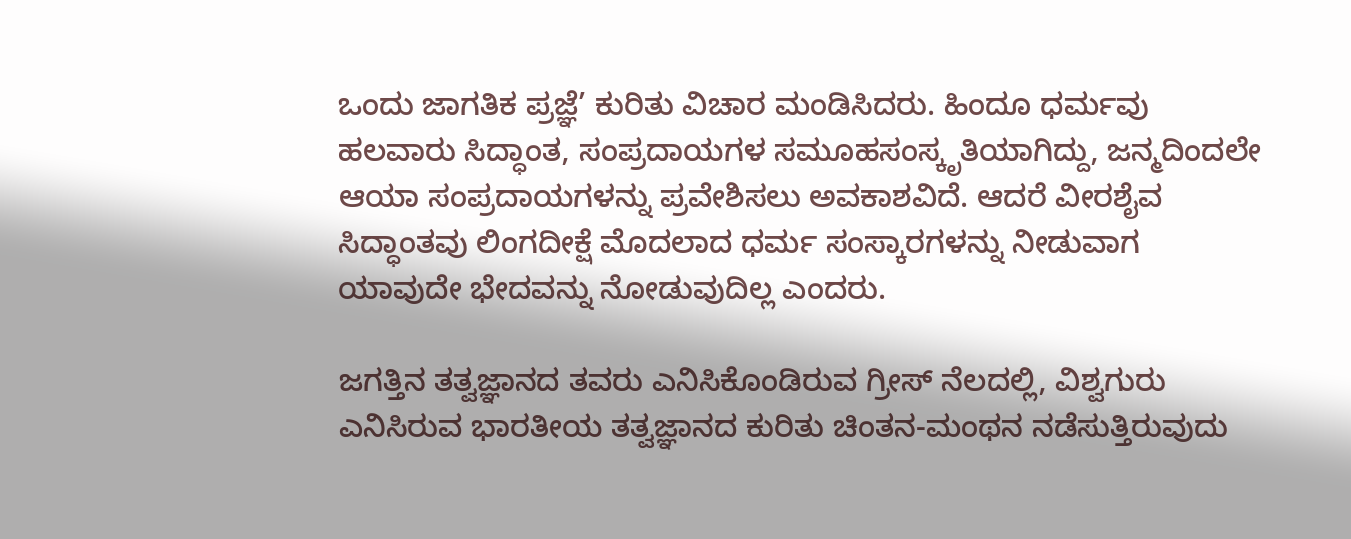ಒಂದು ಜಾಗತಿಕ ಪ್ರಜ್ಞೆ’ ಕುರಿತು ವಿಚಾರ ಮಂಡಿಸಿದರು. ಹಿಂದೂ ಧರ್ಮವು ಹಲವಾರು ಸಿದ್ಧಾಂತ, ಸಂಪ್ರದಾಯಗಳ ಸಮೂಹಸಂಸ್ಕೃತಿಯಾಗಿದ್ದು, ಜನ್ಮದಿಂದಲೇ ಆಯಾ ಸಂಪ್ರದಾಯಗಳನ್ನು ಪ್ರವೇಶಿಸಲು ಅವಕಾಶವಿದೆ. ಆದರೆ ವೀರಶೈವ ಸಿದ್ಧಾಂತವು ಲಿಂಗದೀಕ್ಷೆ ಮೊದಲಾದ ಧರ್ಮ ಸಂಸ್ಕಾರಗಳನ್ನು ನೀಡುವಾಗ ಯಾವುದೇ ಭೇದವನ್ನು ನೋಡುವುದಿಲ್ಲ ಎಂದರು.

ಜಗತ್ತಿನ ತತ್ವಜ್ಞಾನದ ತವರು ಎನಿಸಿಕೊಂಡಿರುವ ಗ್ರೀಸ್ ನೆಲದಲ್ಲಿ, ವಿಶ್ವಗುರು ಎನಿಸಿರುವ ಭಾರತೀಯ ತತ್ವಜ್ಞಾನದ ಕುರಿತು ಚಿಂತನ-ಮಂಥನ ನಡೆಸುತ್ತಿರುವುದು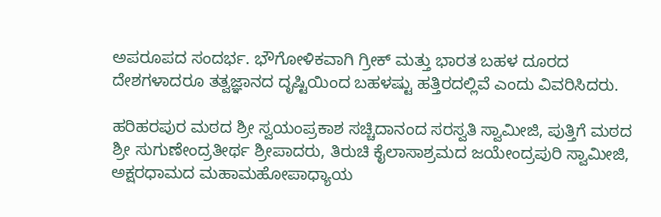ಅಪರೂಪದ ಸಂದರ್ಭ. ಭೌಗೋಳಿಕವಾಗಿ ಗ್ರೀಕ್ ಮತ್ತು ಭಾರತ ಬಹಳ ದೂರದ ದೇಶಗಳಾದರೂ ತತ್ವಜ್ಞಾನದ ದೃಷ್ಟಿಯಿಂದ ಬಹಳಷ್ಟು ಹತ್ತಿರದಲ್ಲಿವೆ ಎಂದು ವಿವರಿಸಿದರು.

ಹರಿಹರಪುರ ಮಠದ ಶ್ರೀ ಸ್ವಯಂಪ್ರಕಾಶ ಸಚ್ಚಿದಾನಂದ ಸರಸ್ವತಿ ಸ್ವಾಮೀಜಿ, ಪುತ್ತಿಗೆ ಮಠದ ಶ್ರೀ ಸುಗುಣೇಂದ್ರತೀರ್ಥ ಶ್ರೀಪಾದರು, ತಿರುಚಿ ಕೈಲಾಸಾಶ್ರಮದ ಜಯೇಂದ್ರಪುರಿ ಸ್ವಾಮೀಜಿ, ಅಕ್ಷರಧಾಮದ ಮಹಾಮಹೋಪಾಧ್ಯಾಯ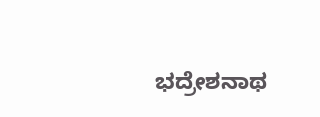ಭದ್ರೇಶನಾಥ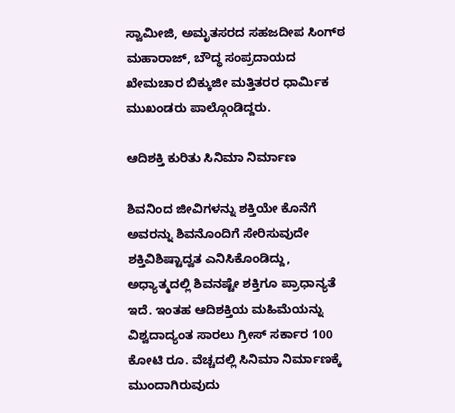ಸ್ವಾಮೀಜಿ, ಅಮೃತಸರದ ಸಹಜದೀಪ ಸಿಂಗ್‌ಠ ಮಹಾರಾಜ್, ಬೌದ್ಧ ಸಂಪ್ರದಾಯದ ಖೇಮಚಾರ ಬಿಕ್ಕುಜೀ ಮತ್ತಿತರರ ಧಾರ್ಮಿಕ ಮುಖಂಡರು ಪಾಲ್ಗೊಂಡಿದ್ದರು.

ಆದಿಶಕ್ತಿ ಕುರಿತು ಸಿನಿಮಾ ನಿರ್ಮಾಣ

ಶಿವನಿಂದ ಜೀವಿಗಳನ್ನು ಶಕ್ತಿಯೇ ಕೊನೆಗೆ ಅವರನ್ನು ಶಿವನೊಂದಿಗೆ ಸೇರಿಸುವುದೇ ಶಕ್ತಿವಿಶಿಷ್ಟಾದ್ವತ ಎನಿಸಿಕೊಂಡಿದ್ದು, ಅಧ್ಯಾತ್ಮದಲ್ಲಿ ಶಿವನಷ್ಟೇ ಶಕ್ತಿಗೂ ಪ್ರಾಧಾನ್ಯತೆ ಇದೆ. ಇಂತಹ ಆದಿಶಕ್ತಿಯ ಮಹಿಮೆಯನ್ನು ವಿಶ್ವದಾದ್ಯಂತ ಸಾರಲು ಗ್ರೀಸ್ ಸರ್ಕಾರ 100 ಕೋಟಿ ರೂ. ವೆಚ್ಚದಲ್ಲಿ ಸಿನಿಮಾ ನಿರ್ಮಾಣಕ್ಕೆ ಮುಂದಾಗಿರುವುದು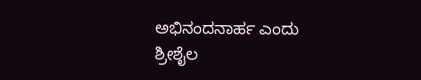ಅಭಿನಂದನಾರ್ಹ ಎಂದು ಶ್ರೀಶೈಲ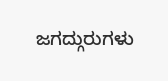ಜಗದ್ಗುರುಗಳು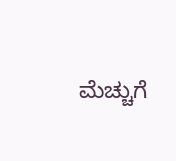ಮೆಚ್ಚುಗೆ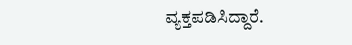ವ್ಯಕ್ತಪಡಿಸಿದ್ದಾರೆ.